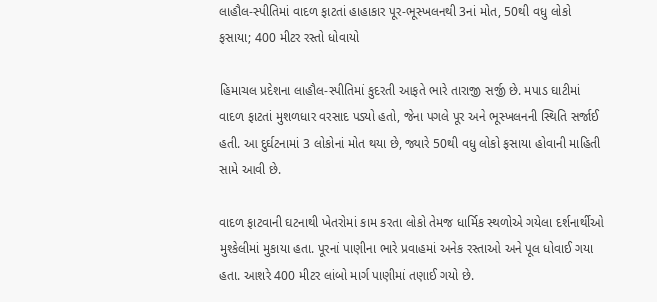લાહૌલ-સ્પીતિમાં વાદળ ફાટતાં હાહાકાર પૂર-ભૂસ્ખલનથી 3નાં મોત, 50થી વધુ લોકો ફસાયા; 400 મીટર રસ્તો ધોવાયો

હિમાચલ પ્રદેશના લાહૌલ-સ્પીતિમાં કુદરતી આફતે ભારે તારાજી સર્જી છે. મપાડ ઘાટીમાં વાદળ ફાટતાં મુશળધાર વરસાદ પડ્યો હતો, જેના પગલે પૂર અને ભૂસ્ખલનની સ્થિતિ સર્જાઈ હતી. આ દુર્ઘટનામાં 3 લોકોનાં મોત થયા છે, જ્યારે 50થી વધુ લોકો ફસાયા હોવાની માહિતી સામે આવી છે.

વાદળ ફાટવાની ઘટનાથી ખેતરોમાં કામ કરતા લોકો તેમજ ધાર્મિક સ્થળોએ ગયેલા દર્શનાર્થીઓ મુશ્કેલીમાં મુકાયા હતા. પૂરનાં પાણીના ભારે પ્રવાહમાં અનેક રસ્તાઓ અને પૂલ ધોવાઈ ગયા હતા. આશરે 400 મીટર લાંબો માર્ગ પાણીમાં તણાઈ ગયો છે.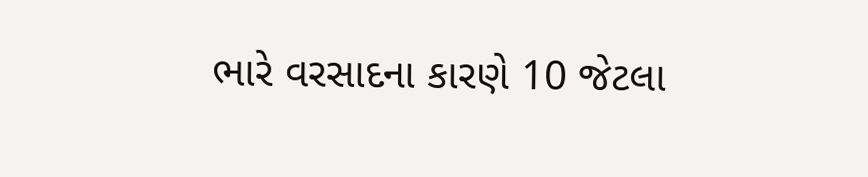ભારે વરસાદના કારણે 10 જેટલા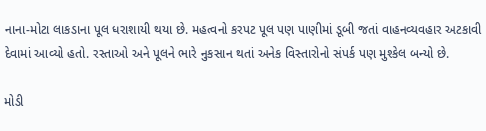નાના-મોટા લાકડાના પૂલ ધરાશાયી થયા છે. મહત્વનો કરપટ પૂલ પણ પાણીમાં ડૂબી જતાં વાહનવ્યવહાર અટકાવી દેવામાં આવ્યો હતો. રસ્તાઓ અને પૂલને ભારે નુકસાન થતાં અનેક વિસ્તારોનો સંપર્ક પણ મુશ્કેલ બન્યો છે.

મોડી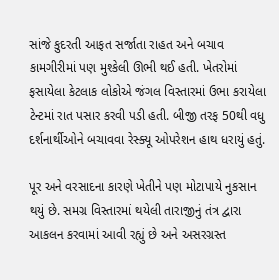સાંજે કુદરતી આફત સર્જાતા રાહત અને બચાવ કામગીરીમાં પણ મુશ્કેલી ઊભી થઈ હતી. ખેતરોમાં ફસાયેલા કેટલાક લોકોએ જંગલ વિસ્તારમાં ઉભા કરાયેલા ટેન્ટમાં રાત પસાર કરવી પડી હતી. બીજી તરફ 50થી વધુ દર્શનાર્થીઓને બચાવવા રેસ્ક્યૂ ઓપરેશન હાથ ધરાયું હતું.

પૂર અને વરસાદના કારણે ખેતીને પણ મોટાપાયે નુકસાન થયું છે. સમગ્ર વિસ્તારમાં થયેલી તારાજીનું તંત્ર દ્વારા આકલન કરવામાં આવી રહ્યું છે અને અસરગ્રસ્ત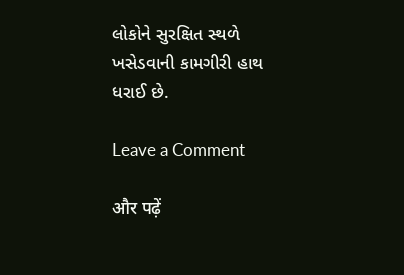લોકોને સુરક્ષિત સ્થળે ખસેડવાની કામગીરી હાથ ધરાઈ છે.

Leave a Comment

और पढ़ें